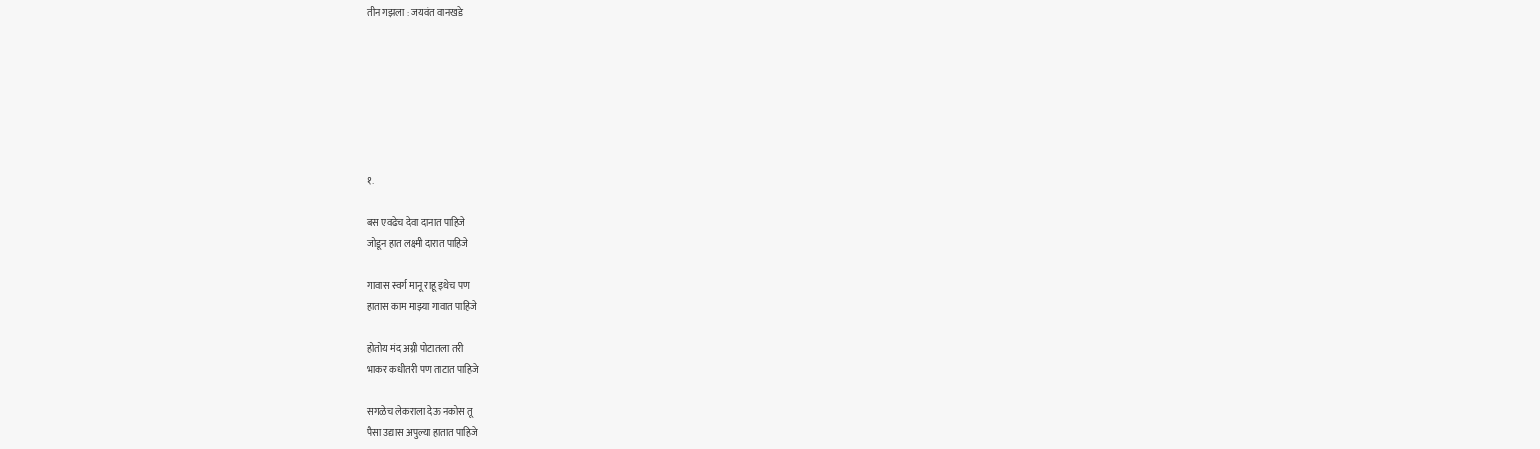तीन गझला : जयवंत वानखडे







१.

बस एवढेच देवा दानात पाहिजे
जोडून हात लक्ष्मी दारात पाहिजे

गावास स्वर्ग मानू राहू इथेच पण
हातास काम माझ्या गावात पाहिजे

होतोय मंद अग्नी पोटातला तरी
भाकर कधीतरी पण ताटात पाहिजे

सगळेच लेकराला देऊ नकोस तू
पैसा उद्यास अपुल्या हातात पाहिजे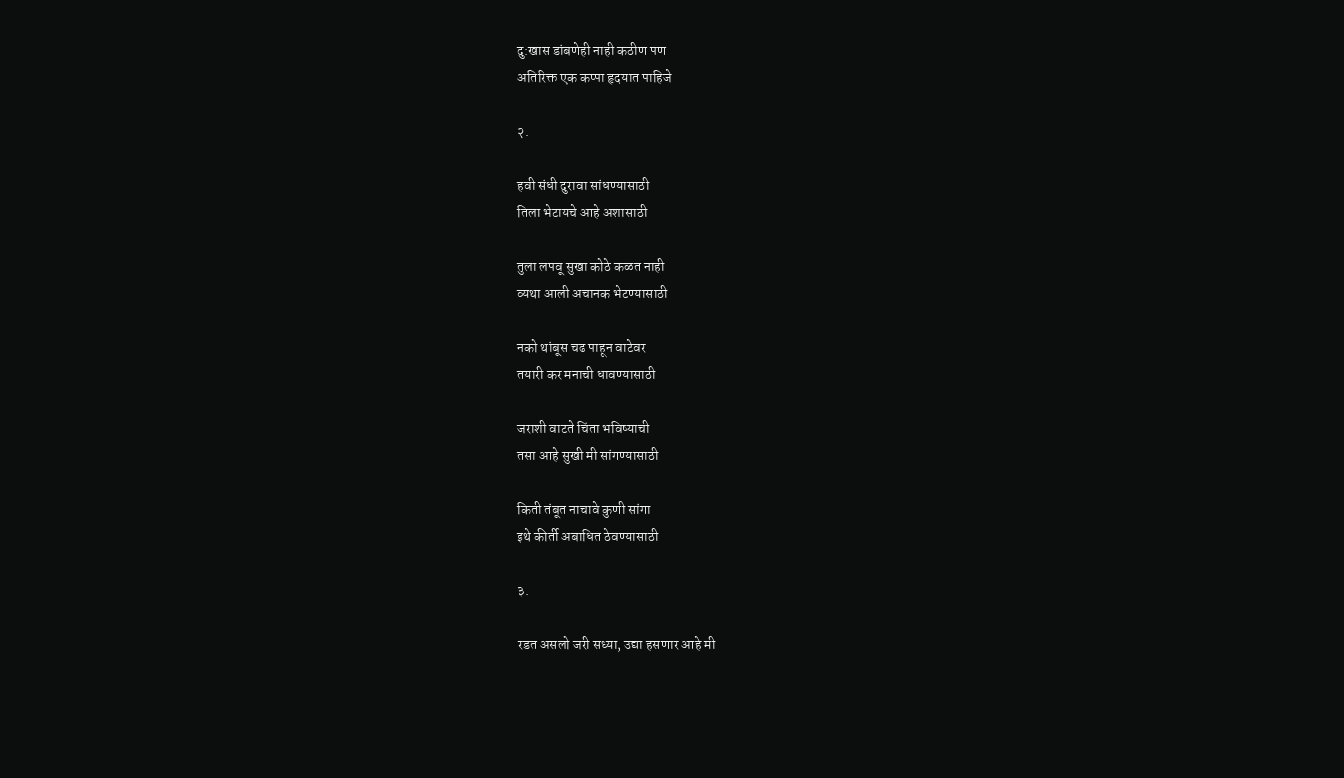दु:खास डांबणेही नाही कठीण पण
अतिरिक्त एक कप्पा हृदयात पाहिजे

२.

हवी संधी दुरावा सांधण्यासाठी
तिला भेटायचे आहे अशासाठी

तुला लपवू सुखा कोठे कळत नाही
व्यथा आली अचानक भेटण्यासाठी

नको थांबूस चढ पाहून वाटेवर
तयारी कर मनाची धावण्यासाठी

जराशी वाटते चिंता भविष्याची
तसा आहे सुखी मी सांगण्यासाठी

किती तंबूत नाचावे कुणी सांगा
इथे कीर्ती अबाधित ठेवण्यासाठी

३.

रडत असलो जरी सध्या, उद्या हसणार आहे मी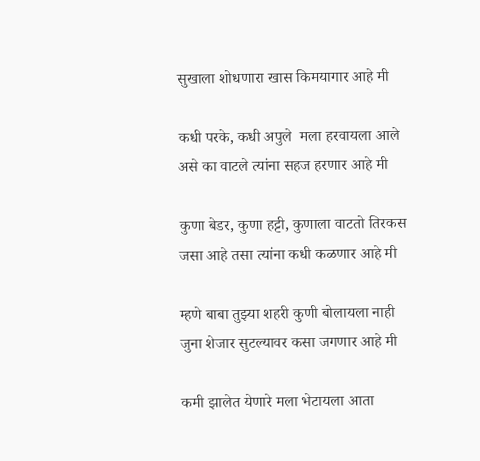सुखाला शोधणारा खास किमयागार आहे मी

कधी परके, कधी अपुले  मला हरवायला आले
असे का वाटले त्यांना सहज हरणार आहे मी

कुणा बेडर, कुणा हट्टी, कुणाला वाटतो तिरकस
जसा आहे तसा त्यांना कधी कळणार आहे मी

म्हणे बाबा तुझ्या शहरी कुणी बोलायला नाही
जुना शेजार सुटल्यावर कसा जगणार आहे मी

कमी झालेत येणारे मला भेटायला आता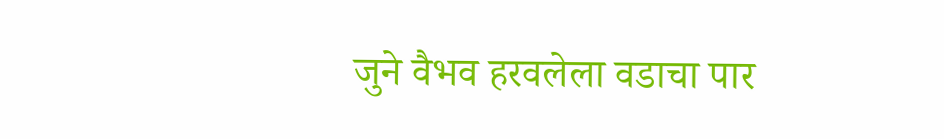जुने वैभव हरवलेला वडाचा पार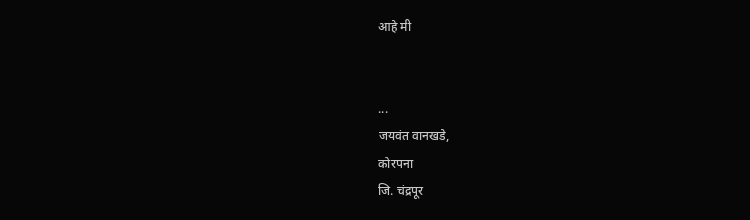आहे मी


...
जयवंत वानखडे,
कोरपना
जि. चंद्रपूर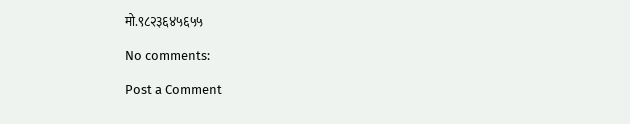मो.९८२३६४५६५५

No comments:

Post a Comment